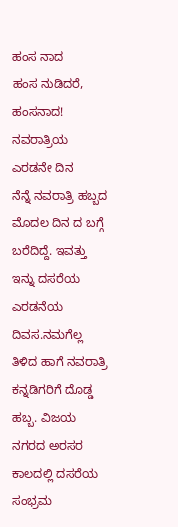ಹಂಸ ನಾದ
ಹಂಸ ನುಡಿದರೆ, ಹಂಸನಾದ!
ನವರಾತ್ರಿಯ ಎರಡನೇ ದಿನ
ನೆನ್ನೆ ನವರಾತ್ರಿ ಹಬ್ಬದ ಮೊದಲ ದಿನ ದ ಬಗ್ಗೆ ಬರೆದಿದ್ದೆ. ಇವತ್ತು ಇನ್ನು ದಸರೆಯ ಎರಡನೆಯ ದಿವಸ.ನಮಗೆಲ್ಲ ತಿಳಿದ ಹಾಗೆ ನವರಾತ್ರಿ ಕನ್ನಡಿಗರಿಗೆ ದೊಡ್ಡ ಹಬ್ಬ. ವಿಜಯ ನಗರದ ಅರಸರ ಕಾಲದಲ್ಲಿ ದಸರೆಯ ಸಂಭ್ರಮ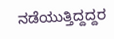ನಡೆಯುತ್ತಿದ್ದದ್ದರ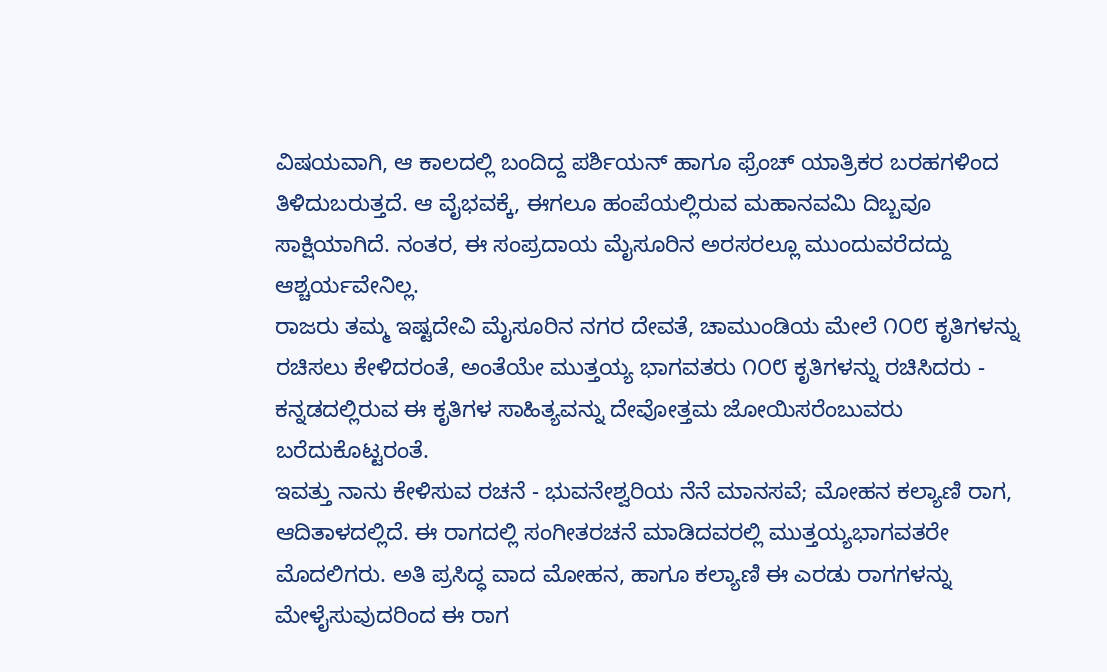ವಿಷಯವಾಗಿ, ಆ ಕಾಲದಲ್ಲಿ ಬಂದಿದ್ದ ಪರ್ಶಿಯನ್ ಹಾಗೂ ಫ್ರೆಂಚ್ ಯಾತ್ರಿಕರ ಬರಹಗಳಿಂದ ತಿಳಿದುಬರುತ್ತದೆ. ಆ ವೈಭವಕ್ಕೆ, ಈಗಲೂ ಹಂಪೆಯಲ್ಲಿರುವ ಮಹಾನವಮಿ ದಿಬ್ಬವೂ ಸಾಕ್ಷಿಯಾಗಿದೆ. ನಂತರ, ಈ ಸಂಪ್ರದಾಯ ಮೈಸೂರಿನ ಅರಸರಲ್ಲೂ ಮುಂದುವರೆದದ್ದು ಆಶ್ಚರ್ಯವೇನಿಲ್ಲ.
ರಾಜರು ತಮ್ಮ ಇಷ್ಟದೇವಿ ಮೈಸೂರಿನ ನಗರ ದೇವತೆ, ಚಾಮುಂಡಿಯ ಮೇಲೆ ೧೦೮ ಕೃತಿಗಳನ್ನು ರಚಿಸಲು ಕೇಳಿದರಂತೆ, ಅಂತೆಯೇ ಮುತ್ತಯ್ಯ ಭಾಗವತರು ೧೦೮ ಕೃತಿಗಳನ್ನು ರಚಿಸಿದರು - ಕನ್ನಡದಲ್ಲಿರುವ ಈ ಕೃತಿಗಳ ಸಾಹಿತ್ಯವನ್ನು ದೇವೋತ್ತಮ ಜೋಯಿಸರೆಂಬುವರು ಬರೆದುಕೊಟ್ಟರಂತೆ.
ಇವತ್ತು ನಾನು ಕೇಳಿಸುವ ರಚನೆ - ಭುವನೇಶ್ವರಿಯ ನೆನೆ ಮಾನಸವೆ; ಮೋಹನ ಕಲ್ಯಾಣಿ ರಾಗ, ಆದಿತಾಳದಲ್ಲಿದೆ. ಈ ರಾಗದಲ್ಲಿ ಸಂಗೀತರಚನೆ ಮಾಡಿದವರಲ್ಲಿ ಮುತ್ತಯ್ಯಭಾಗವತರೇ ಮೊದಲಿಗರು. ಅತಿ ಪ್ರಸಿದ್ಧ ವಾದ ಮೋಹನ, ಹಾಗೂ ಕಲ್ಯಾಣಿ ಈ ಎರಡು ರಾಗಗಳನ್ನು ಮೇಳೈಸುವುದರಿಂದ ಈ ರಾಗ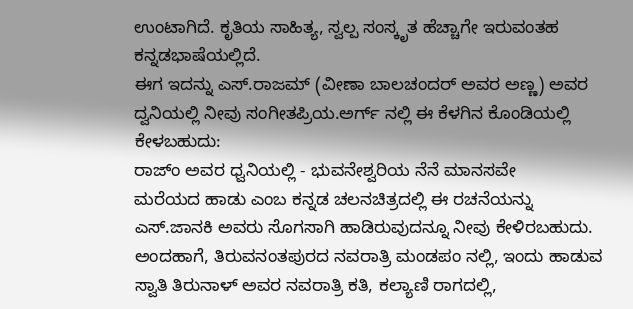ಉಂಟಾಗಿದೆ. ಕೃತಿಯ ಸಾಹಿತ್ಯ, ಸ್ವಲ್ಪ ಸಂಸ್ಕೃತ ಹೆಚ್ಚಾಗೇ ಇರುವಂತಹ ಕನ್ನಡಭಾಷೆಯಲ್ಲಿದೆ.
ಈಗ ಇದನ್ನು ಎಸ್.ರಾಜಮ್ (ವೀಣಾ ಬಾಲಚಂದರ್ ಅವರ ಅಣ್ಣ) ಅವರ ದ್ವನಿಯಲ್ಲಿ ನೀವು ಸಂಗೀತಪ್ರಿಯ.ಅರ್ಗ್ ನಲ್ಲಿ ಈ ಕೆಳಗಿನ ಕೊಂಡಿಯಲ್ಲಿ ಕೇಳಬಹುದು:
ರಾಜ್ಂ ಅವರ ಧ್ವನಿಯಲ್ಲಿ - ಭುವನೇಶ್ವರಿಯ ನೆನೆ ಮಾನಸವೇ
ಮರೆಯದ ಹಾಡು ಎಂಬ ಕನ್ನಡ ಚಲನಚಿತ್ರದಲ್ಲಿ ಈ ರಚನೆಯನ್ನು ಎಸ್.ಜಾನಕಿ ಅವರು ಸೊಗಸಾಗಿ ಹಾಡಿರುವುದನ್ನೂ ನೀವು ಕೇಳಿರಬಹುದು.
ಅಂದಹಾಗೆ, ತಿರುವನಂತಪುರದ ನವರಾತ್ರಿ ಮಂಡಪಂ ನಲ್ಲಿ, ಇಂದು ಹಾಡುವ ಸ್ವಾತಿ ತಿರುನಾಳ್ ಅವರ ನವರಾತ್ರಿ ಕತಿ, ಕಲ್ಯಾಣಿ ರಾಗದಲ್ಲಿ,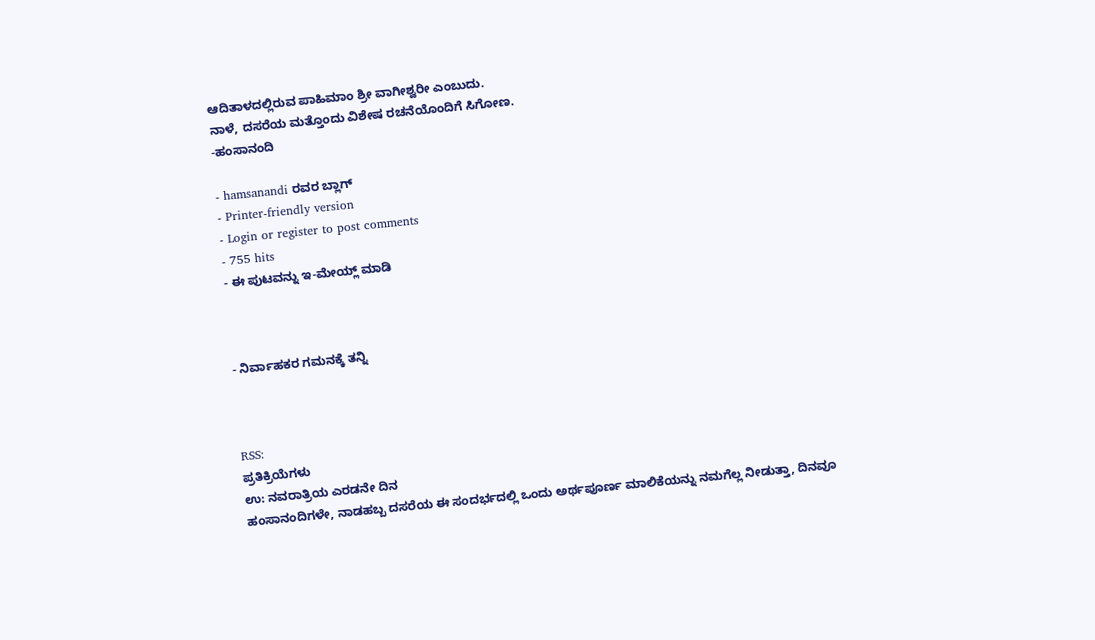ಆದಿತಾಳದಲ್ಲಿರುವ ಪಾಹಿಮಾಂ ಶ್ರೀ ವಾಗೀಶ್ವರೀ ಎಂಬುದು.
ನಾಳೆ, ದಸರೆಯ ಮತ್ತೊಂದು ವಿಶೇಷ ರಚನೆಯೊಂದಿಗೆ ಸಿಗೋಣ.
-ಹಂಸಾನಂದಿ

- hamsanandi ರವರ ಬ್ಲಾಗ್
- Printer-friendly version
- Login or register to post comments
- 755 hits
- ಈ ಪುಟವನ್ನು ಇ-ಮೇಯ್ಲ್ ಮಾಡಿ



- ನಿರ್ವಾಹಕರ ಗಮನಕ್ಕೆ ತನ್ನಿ



RSS:
ಪ್ರತಿಕ್ರಿಯೆಗಳು
ಉ: ನವರಾತ್ರಿಯ ಎರಡನೇ ದಿನ
ಹಂಸಾನಂದಿಗಳೇ, ನಾಡಹಬ್ಬ ದಸರೆಯ ಈ ಸಂದರ್ಭದಲ್ಲಿ ಒಂದು ಅರ್ಥಪೂರ್ಣ ಮಾಲಿಕೆಯನ್ನು ನಮಗೆಲ್ಲ ನೀಡುತ್ತಾ, ದಿನವೂ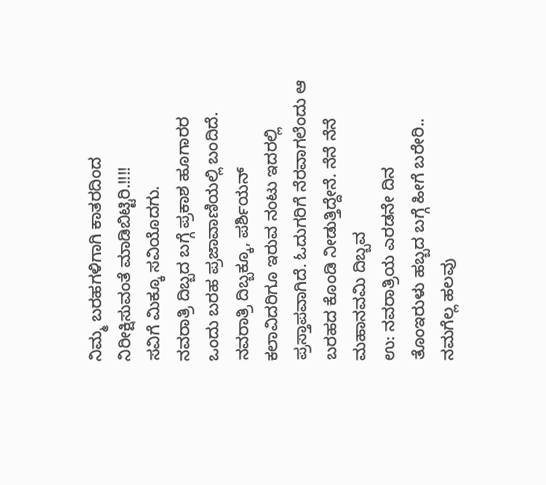ನಿಮ್ಮ ಬರಹಗಳಿಗಾಗಿ ಕಾತರದಿಂದ ನಿರೀಕ್ಷಿಸುವಂತೆ ಮಾಡಿಬಿಟ್ಟಿರಿ.!!!!
ಸವಿಗೆ ಮಿಕ್ಕೂ ಸವಿಯೊದಗು.
ನವರಾತ್ರಿ ದಿಬ್ಬದ ಬಗ್ಗೆ ಪ್ರಕಾಶ ಹೂಗಾರರ ಒಂದು ಬರಹ ಪ್ರಜಾವಾಣಿಯಲ್ಲಿ ಬಂದಿದೆ. ನವರಾತ್ರಿ ದಿಬ್ಬಕ್ಕೂ, ಪರ್ಶಿಯನ್ ಕಲಾವಿದರಿಗೂ ಇರುವ ನಂಟು ಇದರಲ್ಲಿ ಪ್ರಸ್ತಾಪವಾಗಿದೆ. ಓದುಗರಿಗೆ ನೆರವಾಗಲೆಂದು ಆ ಬರಹದ ಕೊಂಡಿ ನೀಡುತ್ತಿದ್ದೇನೆ. ನೆನೆ ನೆನೆ ಮಹಾನವಮಿ ದಿಬ್ಬವ
ಉ: ನವರಾತ್ರಿಯ ಎರಡನೇ ದಿನ
ತೊಂಇರುಳು ಹಬ್ಬದ ಬಗ್ಗೆ ಹೀಗೆ ಬರೇರಿ..
ನಮಗೆಲ್ಲ ಹಲವು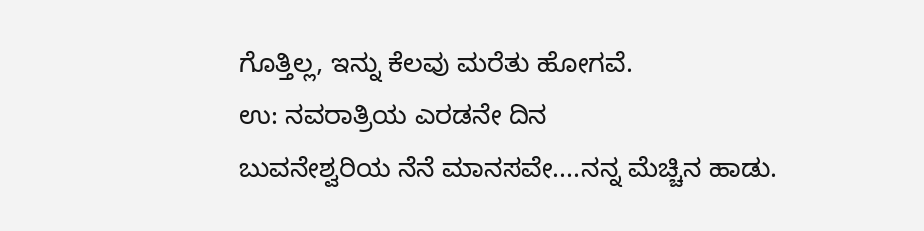ಗೊತ್ತಿಲ್ಲ, ಇನ್ನು ಕೆಲವು ಮರೆತು ಹೋಗವೆ.
ಉ: ನವರಾತ್ರಿಯ ಎರಡನೇ ದಿನ
ಬುವನೇಶ್ವರಿಯ ನೆನೆ ಮಾನಸವೇ....ನನ್ನ ಮೆಚ್ಚಿನ ಹಾಡು.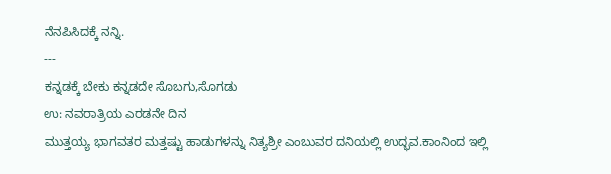ನೆನಪಿಸಿದಕ್ಕೆ ನನ್ನಿ.
---
ಕನ್ನಡಕ್ಕೆ ಬೇಕು ಕನ್ನಡದೇ ಸೊಬಗು,ಸೊಗಡು
ಉ: ನವರಾತ್ರಿಯ ಎರಡನೇ ದಿನ
ಮುತ್ತಯ್ಯ ಭಾಗವತರ ಮತ್ತಷ್ಟು ಹಾಡುಗಳನ್ನು ನಿತ್ಯಶ್ರೀ ಎಂಬುವರ ದನಿಯಲ್ಲಿ ಉದ್ಭವ.ಕಾಂನಿಂದ ಇಲ್ಲಿ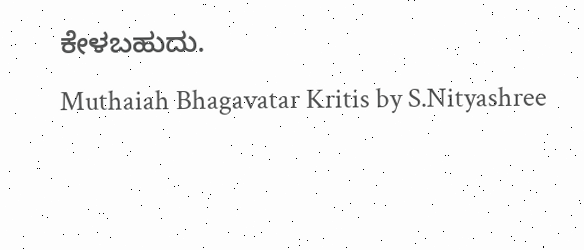ಕೇಳಬಹುದು.
Muthaiah Bhagavatar Kritis by S.Nityashree